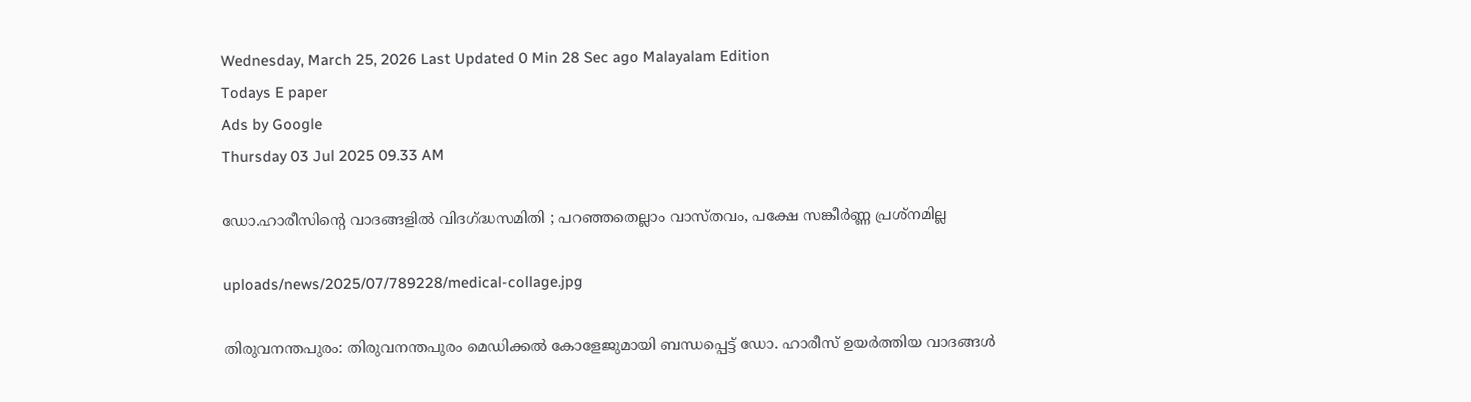Wednesday, March 25, 2026 Last Updated 0 Min 28 Sec ago Malayalam Edition
Todays E paper
Ads by Google
Thursday 03 Jul 2025 09.33 AM

ഡോ.ഹാരീസിന്റെ വാദങ്ങളില്‍ വിദഗ്ദ്ധസമിതി ; പറഞ്ഞതെല്ലാം വാസ്തവം, പക്ഷേ സങ്കീര്‍ണ്ണ പ്രശ്‌നമില്ല

uploads/news/2025/07/789228/medical-collage.jpg

തിരുവനന്തപുരം: തിരുവനന്തപുരം മെഡിക്കല്‍ കോളേജുമായി ബന്ധപ്പെട്ട് ഡോ. ഹാരീസ് ഉയര്‍ത്തിയ വാദങ്ങള്‍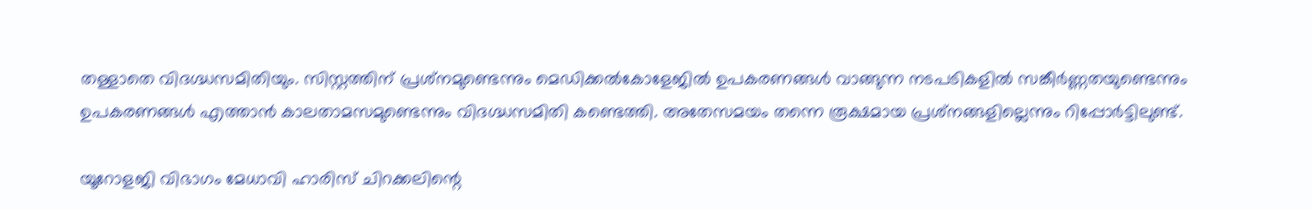തള്ളാതെ വിദഗ്ദ്ധസമിതിയും. സിസ്റ്റത്തിന് പ്രശ്‌നമുണ്ടെന്നും മെഡിക്കല്‍കോളേജില്‍ ഉപകരണങ്ങള്‍ വാങ്ങുന്ന നടപടികളില്‍ സങ്കീര്‍ണ്ണതയുണ്ടെന്നും ഉപകരണങ്ങള്‍ എത്താന്‍ കാലതാമസമുണ്ടെന്നും വിദഗ്ദ്ധസമിതി കണ്ടെത്തി. അതേസമയം തന്നെ രൂക്ഷമായ പ്രശ്‌നങ്ങളില്ലെന്നും റിപ്പോര്‍ട്ടിലുണ്ട്.

യൂറോളജി വിഭാഗം മേധാവി ഹാരിസ് ചിറക്കലിന്റെ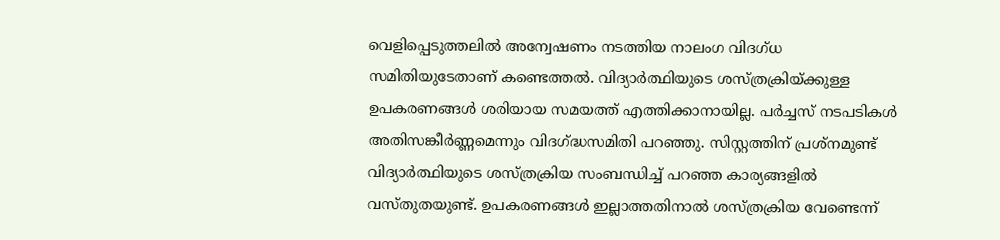വെളിപ്പെടുത്തലില്‍ അന്വേഷണം നടത്തിയ നാലംഗ വിദഗ്ധ സമിതിയുടേതാണ് കണ്ടെത്തല്‍. വിദ്യാര്‍ത്ഥിയുടെ ശസ്ത്രക്രിയ്ക്കുള്ള ഉപകരണങ്ങള്‍ ശരിയായ സമയത്ത് എത്തിക്കാനായില്ല. പര്‍ച്ചസ് നടപടികള്‍ അതിസങ്കീര്‍ണ്ണമെന്നും വിദഗ്ദ്ധസമിതി പറഞ്ഞു. സിസ്റ്റത്തിന് പ്രശ്‌നമുണ്ട് വിദ്യാര്‍ത്ഥിയുടെ ശസ്ത്രക്രിയ സംബന്ധിച്ച് പറഞ്ഞ കാര്യങ്ങളില്‍ വസ്തുതയുണ്ട്. ഉപകരണങ്ങള്‍ ഇല്ലാത്തതിനാല്‍ ശസ്ത്രക്രിയ വേണ്ടെന്ന്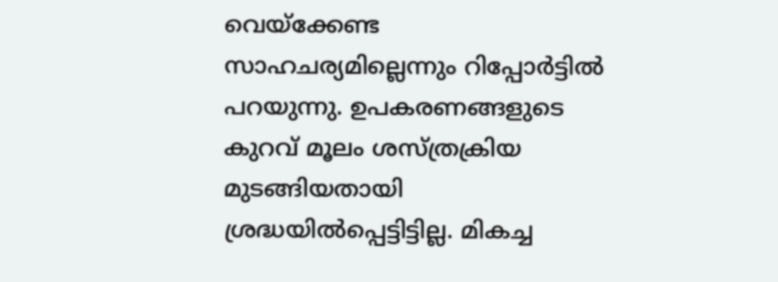വെയ്‌ക്കേണ്ട സാഹചര്യമില്ലെന്നും റിപ്പോര്‍ട്ടില്‍ പറയുന്നു. ഉപകരണങ്ങളുടെ കുറവ് മൂലം ശസ്ത്രക്രിയ മുടങ്ങിയതായി ശ്രദ്ധയില്‍പ്പെട്ടിട്ടില്ല. മികച്ച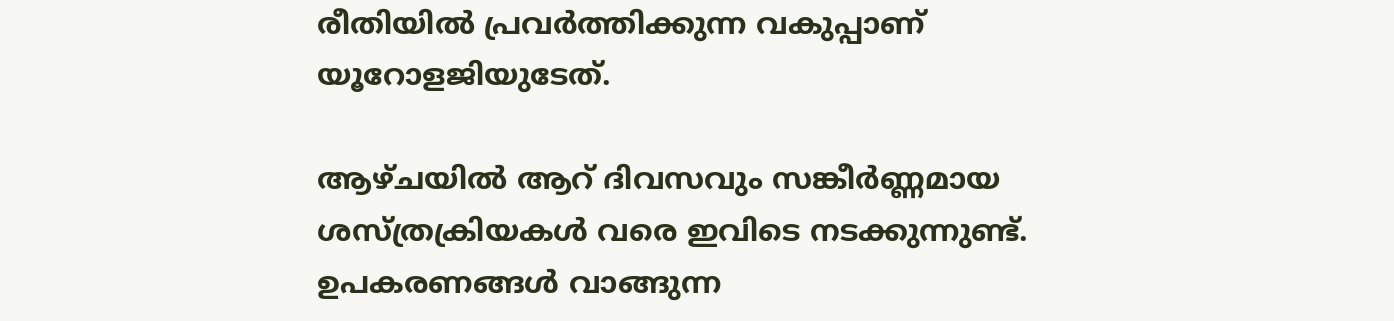രീതിയില്‍ പ്രവര്‍ത്തിക്കുന്ന വകുപ്പാണ് യൂറോളജിയുടേത്.

ആഴ്ചയില്‍ ആറ് ദിവസവും സങ്കീര്‍ണ്ണമായ ശസ്ത്രക്രിയകള്‍ വരെ ഇവിടെ നടക്കുന്നുണ്ട്. ഉപകരണങ്ങള്‍ വാങ്ങുന്ന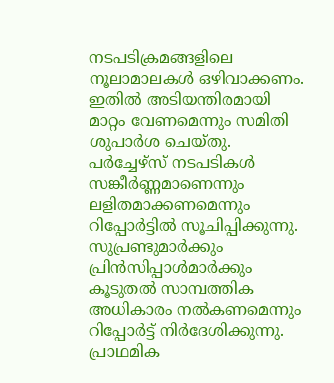നടപടിക്രമങ്ങളിലെ നൂലാമാലകള്‍ ഒഴിവാക്കണം. ഇതില്‍ അടിയന്തിരമായി മാറ്റം വേണമെന്നും സമിതി ശുപാര്‍ശ ചെയ്തു. പര്‍ച്ചേഴ്സ് നടപടികള്‍ സങ്കീര്‍ണ്ണമാണെന്നും ലളിതമാക്കണമെന്നും റിപ്പോര്‍ട്ടില്‍ സൂചിപ്പിക്കുന്നു. സുപ്രണ്ടുമാര്‍ക്കും പ്രിന്‍സിപ്പാള്‍മാര്‍ക്കും കൂടുതല്‍ സാമ്പത്തിക അധികാരം നല്‍കണമെന്നും റിപ്പോര്‍ട്ട് നിര്‍ദേശിക്കുന്നു. പ്രാഥമിക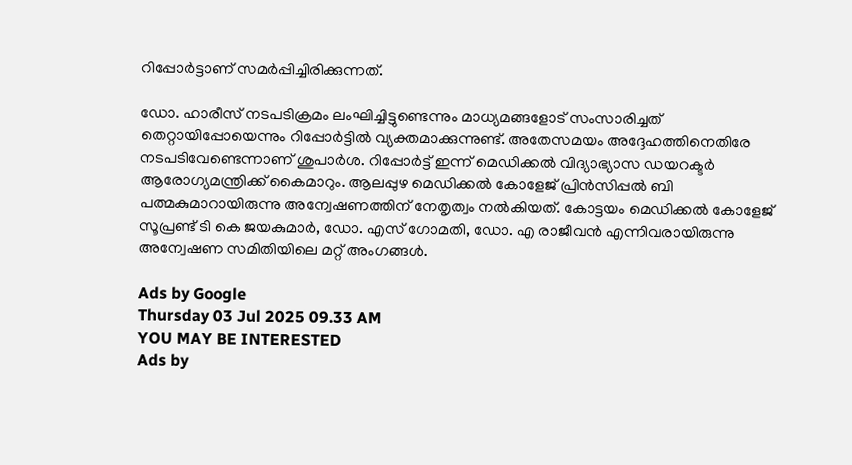റിപ്പോര്‍ട്ടാണ് സമര്‍പ്പിച്ചിരിക്കുന്നത്.

ഡോ. ഹാരീസ് നടപടിക്രമം ലംഘിച്ചിട്ടുണ്ടെന്നും മാധ്യമങ്ങളോട് സംസാരിച്ചത് തെറ്റായിപ്പോയെന്നും റിപ്പോര്‍ട്ടില്‍ വ്യക്തമാക്കുന്നുണ്ട്. അതേസമയം അദ്ദേഹത്തിനെതിരേ നടപടിവേണ്ടെന്നാണ് ശുപാര്‍ശ. റിപ്പോര്‍ട്ട് ഇന്ന് മെഡിക്കല്‍ വിദ്യാഭ്യാസ ഡയറക്ടര്‍ ആരോഗ്യമന്ത്രിക്ക് കൈമാറും. ആലപ്പുഴ മെഡിക്കല്‍ കോളേജ് പ്രിന്‍സിപ്പല്‍ ബി പത്മകുമാറായിരുന്നു അന്വേഷണത്തിന് നേതൃത്വം നല്‍കിയത്. കോട്ടയം മെഡിക്കല്‍ കോളേജ് സൂപ്രണ്ട് ടി കെ ജയകുമാര്‍, ഡോ. എസ് ഗോമതി, ഡോ. എ രാജീവന്‍ എന്നിവരായിരുന്നു അന്വേഷണ സമിതിയിലെ മറ്റ് അംഗങ്ങള്‍.

Ads by Google
Thursday 03 Jul 2025 09.33 AM
YOU MAY BE INTERESTED
Ads by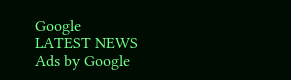Google
LATEST NEWS
Ads by Google